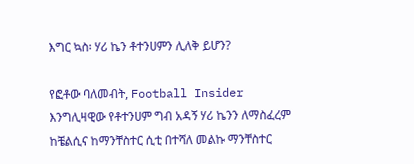እግር ኳስ፡ ሃሪ ኬን ቶተንሀምን ሊለቅ ይሆን?

የፎቶው ባለመብት, Football Insider
እንግሊዛዊው የቶተንሀም ግብ አዳኝ ሃሪ ኬንን ለማስፈረም ከቼልሲና ከማንቸስተር ሲቲ በተሻለ መልኩ ማንቸስተር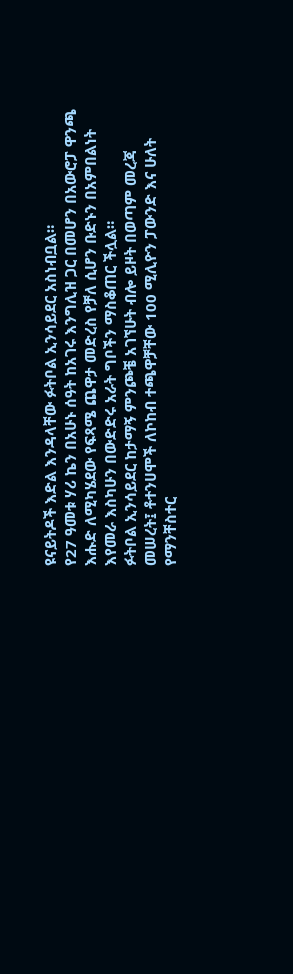ዩናይትዶች እድል እንዳላቸው ፉትቦል ኢንሳይደር አስነብቧል።
የ27 ዓመቱ ሃሪ ኬን በአሁኑ ሰዓት ከአገሩ እንግሊዝ ጋር በመሆን በአውሮፓ ዋንጫ እሑድ ለሚካሄደው የፍጻሜ ጨዋታ መድረስ የቻለ ሲሆን ቡድኑን በአምበልነት እየመራ እስካሁን በውድድሩ አራት ግቦችን ማስቆጠር ችሏል።
ፉትቦል ኢንሳይደር ከታማኝ ምንጮቼ አገኘሁት ብሎ ይዞት በወጣም መረጃ መሠረት፤ ቶተንሀሞች ለኮከብ ተጫዋቻቸው 100 ሚሊዮን ፓውንድ እና ሁለት የማንቸስተር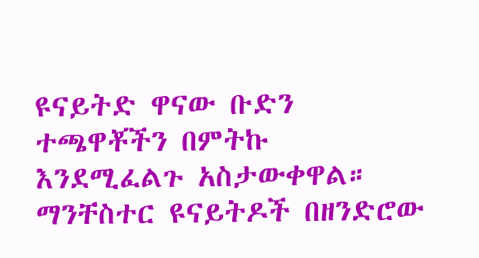ዩናይትድ ዋናው ቡድን ተጫዋቾችን በምትኩ እንደሚፈልጉ አስታውቀዋል።
ማንቸስተር ዩናይትዶች በዘንድሮው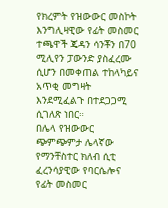የክረምት የዝውውር መስኮት እንግሊዛዊው የፊት መስመር ተጫዋች ጄዳን ሳንቾን በ70 ሚሊየን ፓውንድ ያስፈረሙ ሲሆን በመቀጠል ተከላካይና አጥቂ መግዛት እንደሚፈልጉ በተደጋጋሚ ሲገለጽ ነበር።
በሌላ የዝውውር ጭምጭምታ ሌላኛው የማንቸስተር ክለብ ሲቲ ፈረንሳያዊው የባርሴሎና የፊት መስመር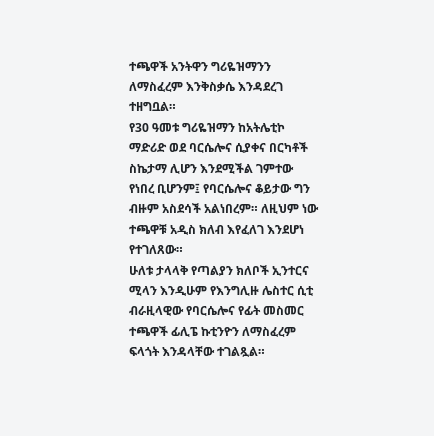ተጫዋች አንትዋን ግሪዬዝማንን ለማስፈረም እንቅስቃሴ እንዳደረገ ተዘግቧል።
የ30 ዓመቱ ግሪዬዝማን ከአትሌቲኮ ማድሪድ ወደ ባርሴሎና ሲያቀና በርካቶች ስኬታማ ሊሆን እንደሚችል ገምተው የነበረ ቢሆንም፤ የባርሴሎና ቆይታው ግን ብዙም አስደሳች አልነበረም። ለዚህም ነው ተጫዋቹ አዲስ ክለብ እየፈለገ እንደሆነ የተገለጸው።
ሁለቱ ታላላቅ የጣልያን ክለቦች ኢንተርና ሚላን እንዲሁም የእንግሊዙ ሌስተር ሲቲ ብራዚላዊው የባርሴሎና የፊት መስመር ተጫዋች ፊሊፔ ኩቲንዮን ለማስፈረም ፍላጎት እንዳላቸው ተገልጿል።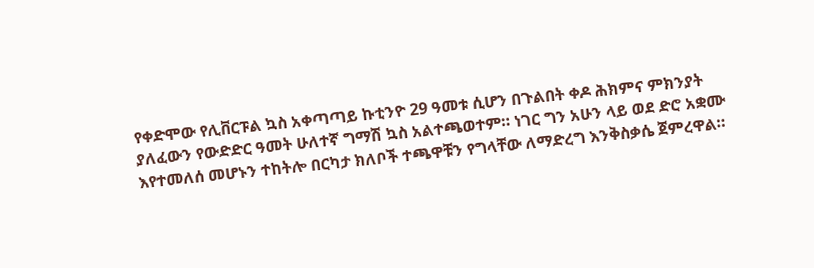የቀድሞው የሊቨርፑል ኳስ አቀጣጣይ ኩቲንዮ 29 ዓመቱ ሲሆን በጉልበት ቀዶ ሕክምና ምክንያት ያለፈውን የውድድር ዓመት ሁለተኛ ግማሽ ኳስ አልተጫወተም። ነገር ግን አሁን ላይ ወደ ድሮ አቋሙ እየተመለሰ መሆኑን ተከትሎ በርካታ ክለቦች ተጫዋቹን የግላቸው ለማድረግ እንቅስቃሴ ጀምረዋል።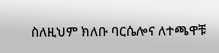ስለዚህም ክለቡ ባርሴሎና ለተጫዋቹ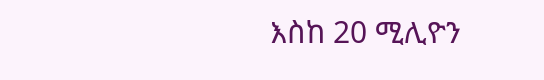እስከ 20 ሚሊዮን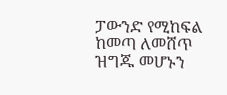ፓውንድ የሚከፍል ከመጣ ለመሸጥ ዝግጁ መሆኑን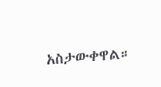አስታውቀዋል።